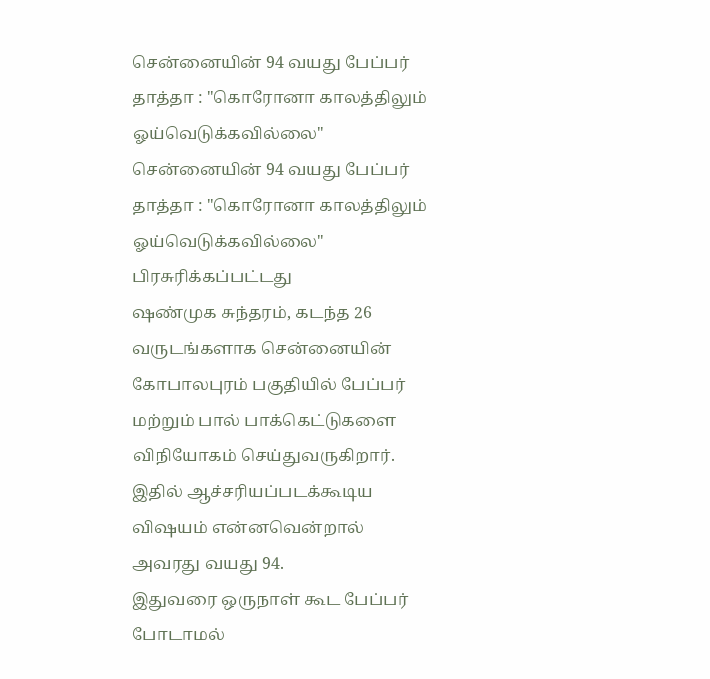சென்னையின் 94 வயது பேப்பர் தாத்தா : "கொரோனா காலத்திலும் ஓய்வெடுக்கவில்லை"
சென்னையின் 94 வயது பேப்பர் தாத்தா : "கொரோனா காலத்திலும் ஓய்வெடுக்கவில்லை"
பிரசுரிக்கப்பட்டது
ஷண்முக சுந்தரம், கடந்த 26 வருடங்களாக சென்னையின் கோபாலபுரம் பகுதியில் பேப்பர் மற்றும் பால் பாக்கெட்டுகளை விநியோகம் செய்துவருகிறார். இதில் ஆச்சரியப்படக்கூடிய விஷயம் என்னவென்றால் அவரது வயது 94.
இதுவரை ஒருநாள் கூட பேப்பர் போடாமல்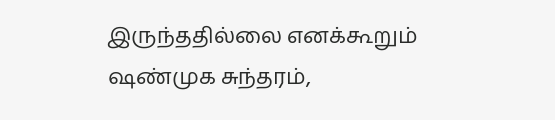இருந்ததில்லை எனக்கூறும் ஷண்முக சுந்தரம்,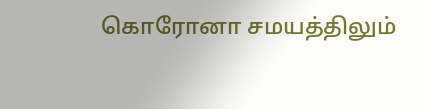கொரோனா சமயத்திலும்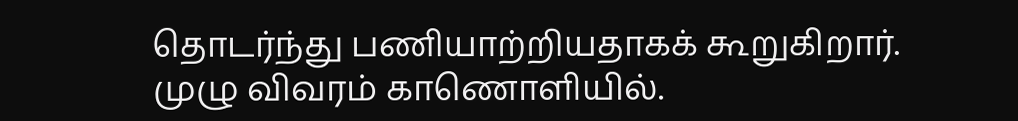தொடர்ந்து பணியாற்றியதாகக் கூறுகிறார்.
முழு விவரம் காணொளியில்.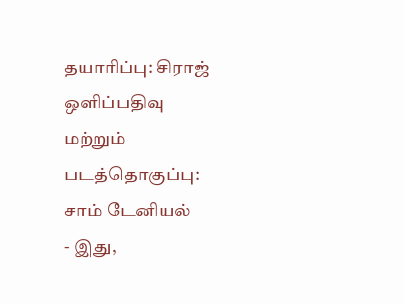தயாரிப்பு: சிராஜ்
ஒளிப்பதிவு மற்றும் படத்தொகுப்பு: சாம் டேனியல்
- இது,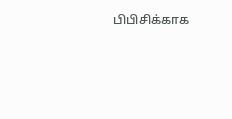பிபிசிக்காக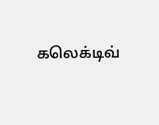கலெக்டிவ்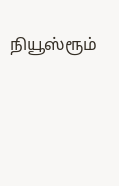நியூஸ்ரூம்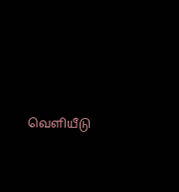வெளியீடு